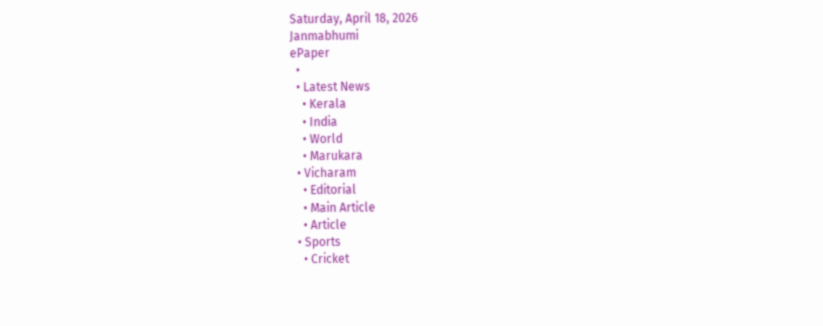Saturday, April 18, 2026
Janmabhumi
ePaper
  •
  • Latest News
    • Kerala
    • India
    • World
    • Marukara
  • Vicharam
    • Editorial
    • Main Article
    • Article
  • Sports
    • Cricket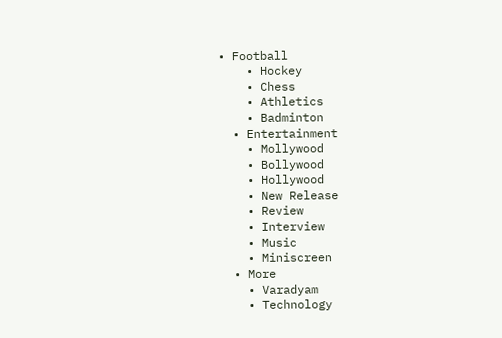• Football
    • Hockey
    • Chess
    • Athletics
    • Badminton
  • Entertainment
    • Mollywood
    • Bollywood
    • Hollywood
    • New Release
    • Review
    • Interview
    • Music
    • Miniscreen
  • More
    • Varadyam
    • Technology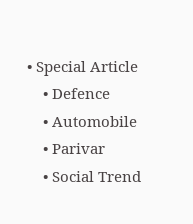• Special Article
    • Defence
    • Automobile
    • Parivar
    • Social Trend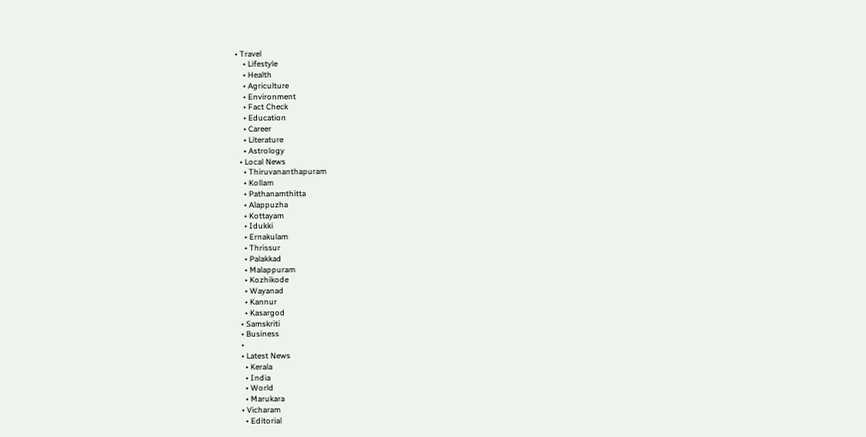• Travel
    • Lifestyle
    • Health
    • Agriculture
    • Environment
    • Fact Check
    • Education
    • Career
    • Literature
    • Astrology
  • Local News
    • Thiruvananthapuram
    • Kollam
    • Pathanamthitta
    • Alappuzha
    • Kottayam
    • Idukki
    • Ernakulam
    • Thrissur
    • Palakkad
    • Malappuram
    • Kozhikode
    • Wayanad
    • Kannur
    • Kasargod
  • Samskriti
  • Business
  •
  • Latest News
    • Kerala
    • India
    • World
    • Marukara
  • Vicharam
    • Editorial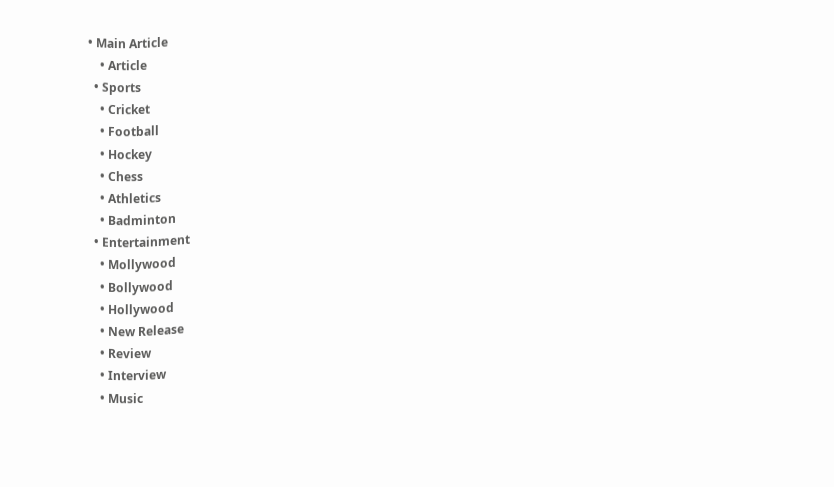• Main Article
    • Article
  • Sports
    • Cricket
    • Football
    • Hockey
    • Chess
    • Athletics
    • Badminton
  • Entertainment
    • Mollywood
    • Bollywood
    • Hollywood
    • New Release
    • Review
    • Interview
    • Music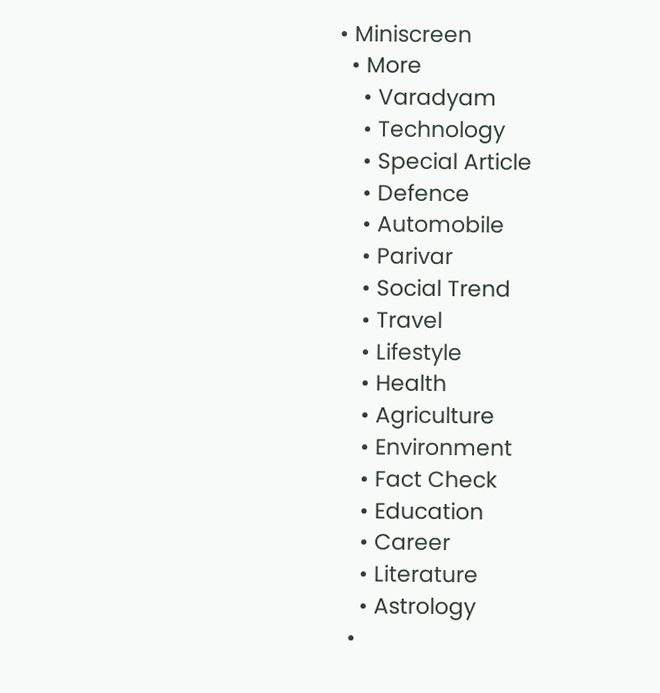• Miniscreen
  • More
    • Varadyam
    • Technology
    • Special Article
    • Defence
    • Automobile
    • Parivar
    • Social Trend
    • Travel
    • Lifestyle
    • Health
    • Agriculture
    • Environment
    • Fact Check
    • Education
    • Career
    • Literature
    • Astrology
  •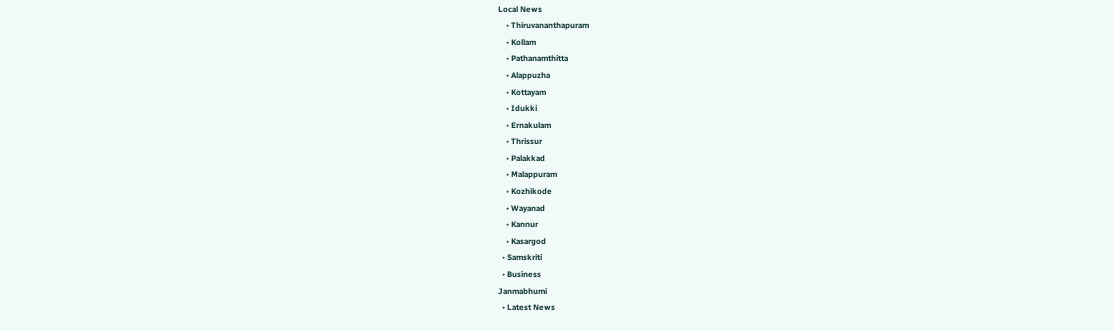Local News
    • Thiruvananthapuram
    • Kollam
    • Pathanamthitta
    • Alappuzha
    • Kottayam
    • Idukki
    • Ernakulam
    • Thrissur
    • Palakkad
    • Malappuram
    • Kozhikode
    • Wayanad
    • Kannur
    • Kasargod
  • Samskriti
  • Business
Janmabhumi
  • Latest News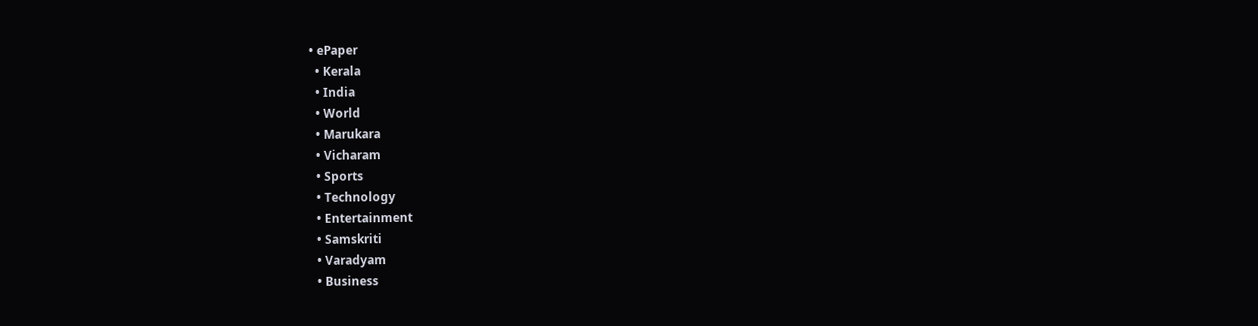• ePaper
  • Kerala
  • India
  • World
  • Marukara
  • Vicharam
  • Sports
  • Technology
  • Entertainment
  • Samskriti
  • Varadyam
  • Business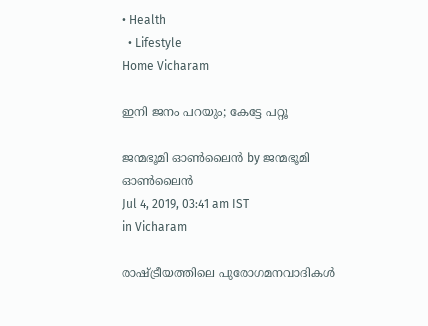• Health
  • Lifestyle
Home Vicharam

ഇനി ജനം പറയും; കേട്ടേ പറ്റൂ

ജന്മഭൂമി ഓണ്‍ലൈന്‍ by ജന്മഭൂമി ഓണ്‍ലൈന്‍
Jul 4, 2019, 03:41 am IST
in Vicharam

രാഷ്‌ട്രീയത്തിലെ പുരോഗമനവാദികള്‍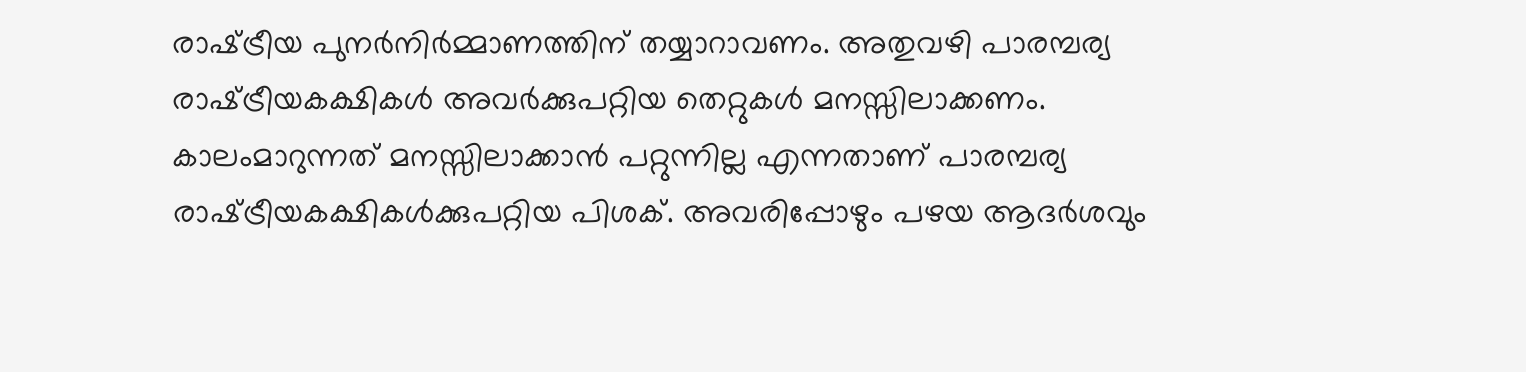രാഷ്‌ട്രീയ പുനര്‍നിര്‍മ്മാണത്തിന് തയ്യാറാവണം. അതുവഴി പാരമ്പര്യ രാഷ്‌ട്രീയകക്ഷികള്‍ അവര്‍ക്കുപറ്റിയ തെറ്റുകള്‍ മനസ്സിലാക്കണം. കാലംമാറുന്നത് മനസ്സിലാക്കാന്‍ പറ്റുന്നില്ല എന്നതാണ് പാരമ്പര്യ രാഷ്‌ട്രീയകക്ഷികള്‍ക്കുപറ്റിയ പിശക്. അവരിപ്പോഴും പഴയ ആദര്‍ശവും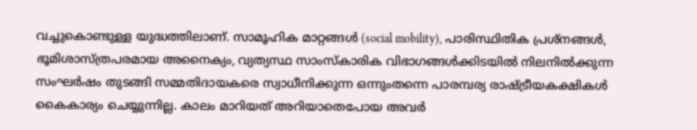വച്ചുകൊണ്ടുള്ള യുദ്ധത്തിലാണ്. സാമൂഹിക മാറ്റങ്ങള്‍ (social mobility), പാരിസ്ഥിതിക പ്രശ്‌നങ്ങള്‍, ഭൂമിശാസ്ത്രപരമായ അനൈക്യം, വ്യത്യസ്ഥ സാംസ്‌കാരിക വിഭാഗങ്ങള്‍ക്കിടയില്‍ നിലനില്‍ക്കുന്ന സംഘര്‍ഷം തുടങ്ങി സമ്മതിദായകരെ സ്വാധീനിക്കുന്ന ഒന്നുംതന്നെ പാരമ്പര്യ രാഷ്‌ട്രീയകക്ഷികള്‍ കൈകാര്യം ചെയ്യുന്നില്ല. കാലം മാറിയത് അറിയാതെപോയ അവര്‍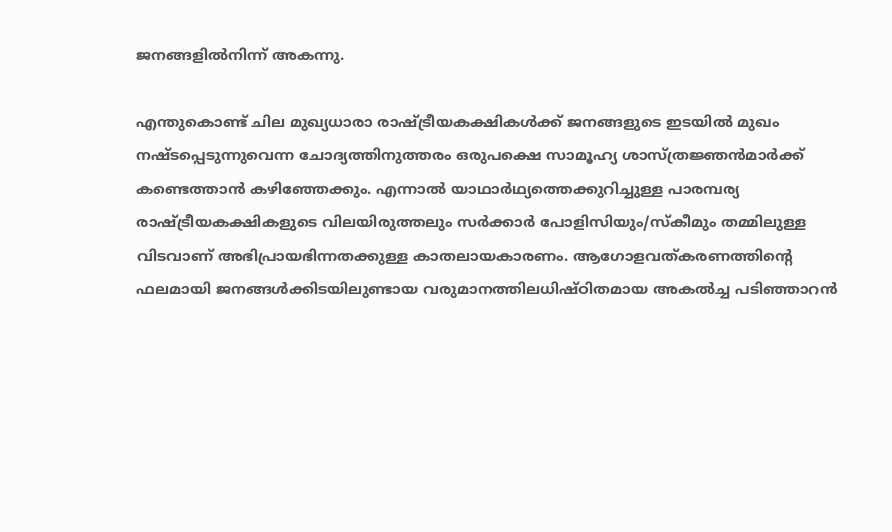ജനങ്ങളില്‍നിന്ന് അകന്നു.

എന്തുകൊണ്ട് ചില മുഖ്യധാരാ രാഷ്‌ട്രീയകക്ഷികള്‍ക്ക് ജനങ്ങളുടെ ഇടയില്‍ മുഖം നഷ്ടപ്പെടുന്നുവെന്ന ചോദ്യത്തിനുത്തരം ഒരുപക്ഷെ സാമൂഹ്യ ശാസ്ത്രജ്ഞന്‍മാര്‍ക്ക് കണ്ടെത്താന്‍ കഴിഞ്ഞേക്കും. എന്നാല്‍ യാഥാര്‍ഥ്യത്തെക്കുറിച്ചുള്ള പാരമ്പര്യ രാഷ്‌ട്രീയകക്ഷികളുടെ വിലയിരുത്തലും സര്‍ക്കാര്‍ പോളിസിയും/സ്‌കീമും തമ്മിലുള്ള വിടവാണ് അഭിപ്രായഭിന്നതക്കുള്ള കാതലായകാരണം. ആഗോളവത്കരണത്തിന്റെ ഫലമായി ജനങ്ങള്‍ക്കിടയിലുണ്ടായ വരുമാനത്തിലധിഷ്ഠിതമായ അകല്‍ച്ച പടിഞ്ഞാറന്‍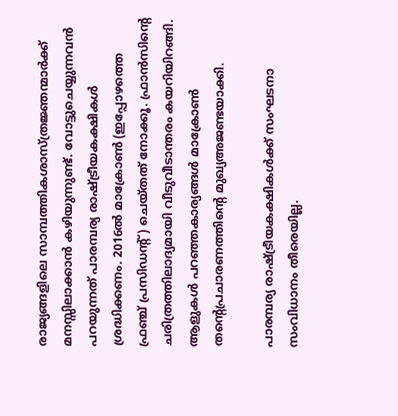രാജ്യങ്ങളിലെ സാമ്പത്തികശാസ്ത്രജ്ഞന്മാര്‍ക്ക് മനസ്സിലാക്കാന്‍ കഴിയുന്നുണ്ട്. വോട്ടുചെയ്യുന്നവന്‍ പറയുന്നത് പാരമ്പര്യ രാഷ്‌ട്രീയകക്ഷികള്‍ ശ്രദ്ധിക്കണം. 2016ല്‍ മാക്രോണ്‍ (ഇപ്പോഴത്തെ ഫ്രഞ്ച് പ്രസിഡന്റ്) ചെയ്തത് നോക്കൂ. ഫ്രാന്‍സിന്റെ ചരിത്രത്തിലാദ്യമായി വീടുവീടാന്തരം കയറിയിറങ്ങി. ആളുകള്‍ പറഞ്ഞകാര്യങ്ങള്‍ മാക്രോണ്‍ തന്റെപ്രചാരണത്തിന്റെ മുഖ്യഅജണ്ടയാക്കി.

പാരമ്പര്യ രാഷ്‌ട്രീയകക്ഷികള്‍ക്ക് സംഘടനാ സംവിധാനം തീരെയില്ല.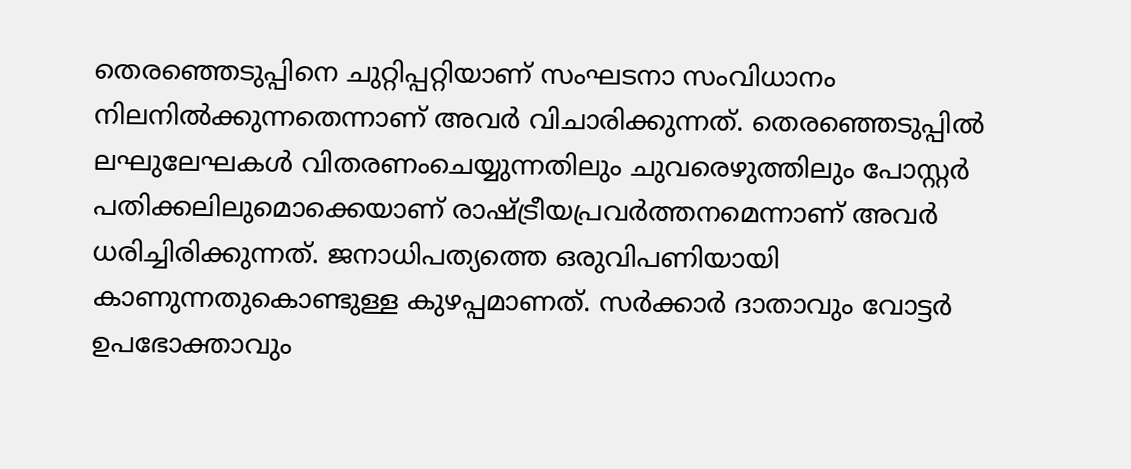തെരഞ്ഞെടുപ്പിനെ ചുറ്റിപ്പറ്റിയാണ് സംഘടനാ സംവിധാനം നിലനില്‍ക്കുന്നതെന്നാണ് അവര്‍ വിചാരിക്കുന്നത്. തെരഞ്ഞെടുപ്പില്‍ ലഘുലേഘകള്‍ വിതരണംചെയ്യുന്നതിലും ചുവരെഴുത്തിലും പോസ്റ്റര്‍ പതിക്കലിലുമൊക്കെയാണ് രാഷ്‌ട്രീയപ്രവര്‍ത്തനമെന്നാണ് അവര്‍ ധരിച്ചിരിക്കുന്നത്. ജനാധിപത്യത്തെ ഒരുവിപണിയായി കാണുന്നതുകൊണ്ടുള്ള കുഴപ്പമാണത്. സര്‍ക്കാര്‍ ദാതാവും വോട്ടര്‍ ഉപഭോക്താവും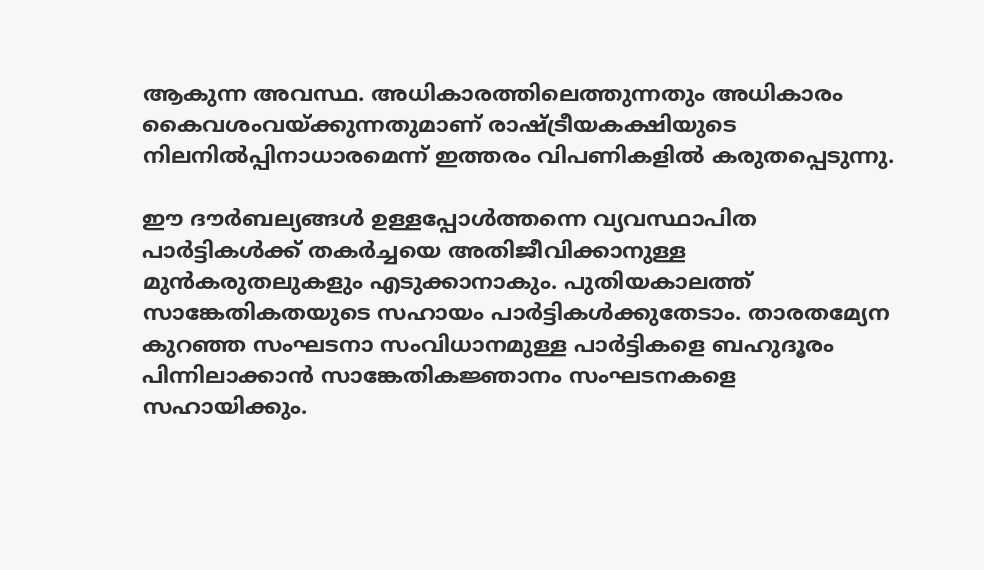ആകുന്ന അവസ്ഥ. അധികാരത്തിലെത്തുന്നതും അധികാരം കൈവശംവയ്‌ക്കുന്നതുമാണ് രാഷ്‌ട്രീയകക്ഷിയുടെ നിലനില്‍പ്പിനാധാരമെന്ന് ഇത്തരം വിപണികളില്‍ കരുതപ്പെടുന്നു.

ഈ ദൗര്‍ബല്യങ്ങള്‍ ഉള്ളപ്പോള്‍ത്തന്നെ വ്യവസ്ഥാപിത പാര്‍ട്ടികള്‍ക്ക് തകര്‍ച്ചയെ അതിജീവിക്കാനുള്ള മുന്‍കരുതലുകളും എടുക്കാനാകും. പുതിയകാലത്ത് സാങ്കേതികതയുടെ സഹായം പാര്‍ട്ടികള്‍ക്കുതേടാം. താരതമ്യേന കുറഞ്ഞ സംഘടനാ സംവിധാനമുള്ള പാര്‍ട്ടികളെ ബഹുദൂരം പിന്നിലാക്കാന്‍ സാങ്കേതികജ്ഞാനം സംഘടനകളെ സഹായിക്കും.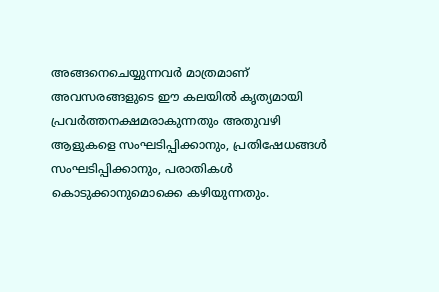അങ്ങനെചെയ്യുന്നവര്‍ മാത്രമാണ് അവസരങ്ങളുടെ ഈ കലയില്‍ കൃത്യമായി പ്രവര്‍ത്തനക്ഷമരാകുന്നതും അതുവഴി ആളുകളെ സംഘടിപ്പിക്കാനും, പ്രതിഷേധങ്ങള്‍ സംഘടിപ്പിക്കാനും, പരാതികള്‍ കൊടുക്കാനുമൊക്കെ കഴിയുന്നതും.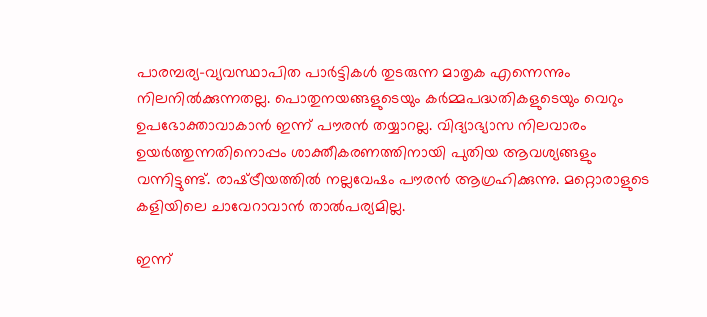പാരമ്പര്യ-വ്യവസ്ഥാപിത പാര്‍ട്ടികള്‍ തുടരുന്ന മാതൃക എന്നെന്നും നിലനില്‍ക്കുന്നതല്ല. പൊതുനയങ്ങളുടെയും കര്‍മ്മപദ്ധതികളുടെയും വെറും ഉപഭോക്താവാകാന്‍ ഇന്ന് പൗരന്‍ തയ്യാറല്ല. വിദ്യാഭ്യാസ നിലവാരം ഉയര്‍ത്തുന്നതിനൊപ്പം ശാക്തീകരണത്തിനായി പുതിയ ആവശ്യങ്ങളും വന്നിട്ടുണ്ട്. രാഷ്‌ട്രീയത്തില്‍ നല്ലവേഷം പൗരന്‍ ആഗ്രഹിക്കുന്നു. മറ്റൊരാളുടെ കളിയിലെ ചാവേറാവാന്‍ താല്‍പര്യമില്ല.

ഇന്ന്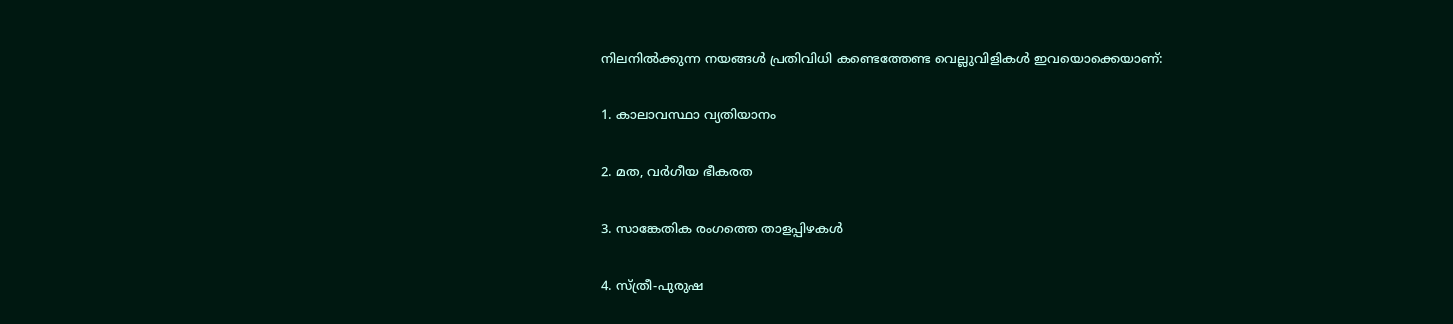നിലനില്‍ക്കുന്ന നയങ്ങള്‍ പ്രതിവിധി കണ്ടെത്തേണ്ട വെല്ലുവിളികള്‍ ഇവയൊക്കെയാണ്:

1. കാലാവസ്ഥാ വ്യതിയാനം

2. മത, വര്‍ഗീയ ഭീകരത

3. സാങ്കേതിക രംഗത്തെ താളപ്പിഴകള്‍

4. സ്ത്രീ-പുരുഷ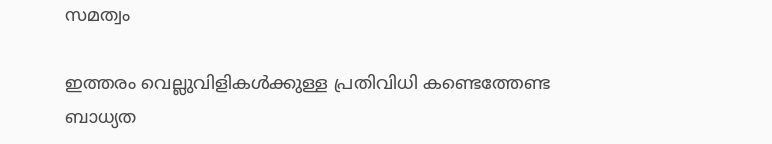സമത്വം

ഇത്തരം വെല്ലുവിളികള്‍ക്കുള്ള പ്രതിവിധി കണ്ടെത്തേണ്ട ബാധ്യത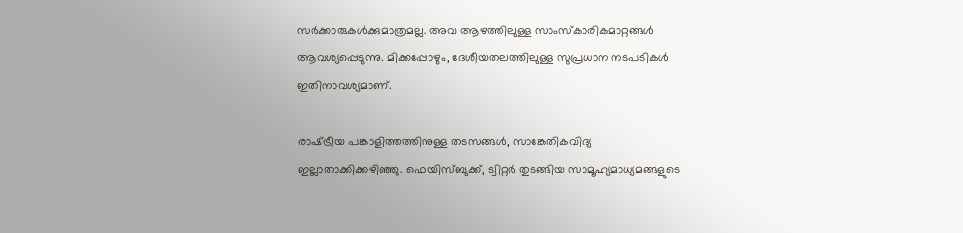സര്‍ക്കാരുകള്‍ക്കുമാത്രമല്ല. അവ ആഴത്തിലുള്ള സാംസ്‌കാരികമാറ്റങ്ങള്‍ ആവശ്യപ്പെടുന്നു. മിക്കപ്പോഴും, ദേശീയതലത്തിലുള്ള സുപ്രധാന നടപടികള്‍ ഇതിനാവശ്യമാണ്.

രാഷ്‌ട്രീയ പങ്കാളിത്തത്തിനുള്ള തടസങ്ങള്‍, സാങ്കേതികവിദ്യ ഇല്ലാതാക്കിക്കഴിഞ്ഞു. ഫെയിസ്ബുക്ക്, ട്വിറ്റര്‍ തുടങ്ങിയ സാമൂഹ്യമാധ്യമങ്ങളുടെ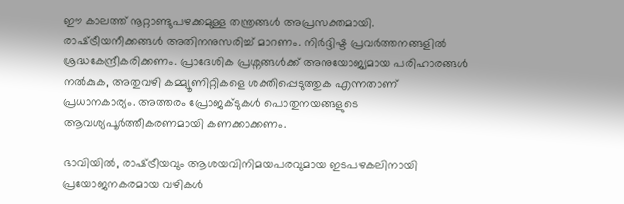ഈ കാലത്ത് നൂറ്റാണ്ടുപഴക്കമുള്ള തന്ത്രങ്ങള്‍ അപ്രസക്തമായി. രാഷ്‌ട്രീയനീക്കങ്ങള്‍ അതിനനുസരിച്ച് മാറണം. നിര്‍ദ്ദിഷ്ട പ്രവര്‍ത്തനങ്ങളില്‍ ശ്രദ്ധകേന്ദ്രീകരിക്കണം. പ്രാദേശിക പ്രശ്നങ്ങള്‍ക്ക് അനുയോജ്യമായ പരിഹാരങ്ങള്‍ നല്‍കുക, അതുവഴി കമ്മ്യൂണിറ്റികളെ ശക്തിപ്പെടുത്തുക എന്നതാണ് പ്രധാനകാര്യം. അത്തരം പ്രോജക്ടുകള്‍ പൊതുനയങ്ങളുടെ ആവശ്യപൂര്‍ത്തീകരണമായി കണക്കാക്കണം.

ഭാവിയില്‍, രാഷ്‌ട്രീയവും ആശയവിനിമയപരവുമായ ഇടപഴകലിനായി പ്രയോജനകരമായ വഴികള്‍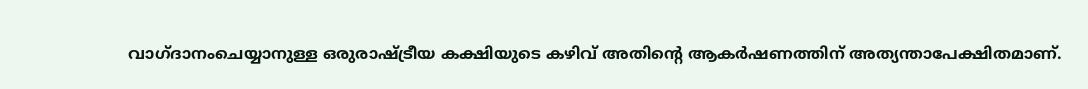വാഗ്ദാനംചെയ്യാനുള്ള ഒരുരാഷ്‌ട്രീയ കക്ഷിയുടെ കഴിവ് അതിന്റെ ആകര്‍ഷണത്തിന് അത്യന്താപേക്ഷിതമാണ്.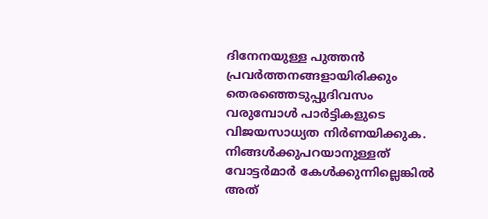ദിനേനയുള്ള പുത്തന്‍ പ്രവര്‍ത്തനങ്ങളായിരിക്കും തെരഞ്ഞെടുപ്പുദിവസം വരുമ്പോള്‍ പാര്‍ട്ടികളുടെ വിജയസാധ്യത നിര്‍ണയിക്കുക. നിങ്ങള്‍ക്കുപറയാനുള്ളത് വോട്ടര്‍മാര്‍ കേള്‍ക്കുന്നില്ലെങ്കില്‍ അത്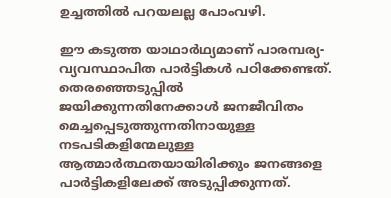ഉച്ചത്തില്‍ പറയലല്ല പോംവഴി.

ഈ കടുത്ത യാഥാര്‍ഥ്യമാണ് പാരമ്പര്യ-വ്യവസ്ഥാപിത പാര്‍ട്ടികള്‍ പഠിക്കേണ്ടത്. തെരഞ്ഞെടുപ്പില്‍ ജയിക്കുന്നതിനേക്കാള്‍ ജനജീവിതം മെച്ചപ്പെടുത്തുന്നതിനായുള്ള നടപടികളിന്മേലുള്ള ആത്മാര്‍ത്ഥതയായിരിക്കും ജനങ്ങളെ പാര്‍ട്ടികളിലേക്ക് അടുപ്പിക്കുന്നത്.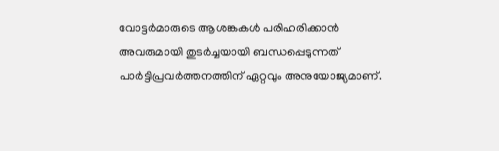വോട്ടര്‍മാരുടെ ആശങ്കകള്‍ പരിഹരിക്കാന്‍ അവരുമായി തുടര്‍ച്ചയായി ബന്ധപ്പെടുന്നത് പാര്‍ട്ടിപ്രവര്‍ത്തനത്തിന് ഏറ്റവും അനുയോജ്യമാണ്.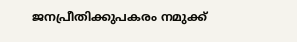ജനപ്രീതിക്കുപകരം നമുക്ക്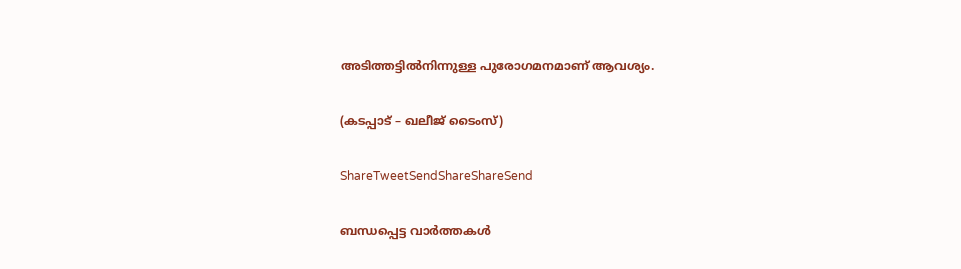അടിത്തട്ടില്‍നിന്നുള്ള പുരോഗമനമാണ് ആവശ്യം.

(കടപ്പാട് – ഖലീജ് ടൈംസ്)

ShareTweetSendShareShareSend

ബന്ധപ്പെട്ട വാര്‍ത്തകള്‍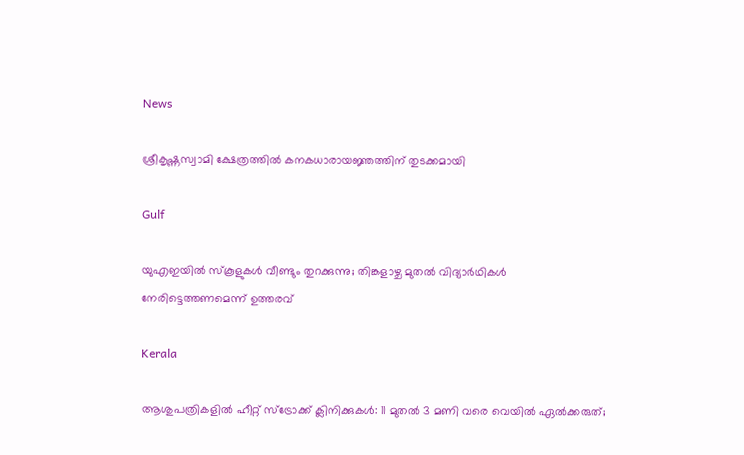News

ശ്രീകൃഷ്ണസ്വാമി ക്ഷേത്രത്തില്‍ കനകധാരായജ്ഞത്തിന് തുടക്കമായി

Gulf

യുഎഇയിൽ സ്കൂളുകൾ വീണ്ടും തുറക്കുന്നു; തിങ്കളാഴ്ച മുതൽ വിദ്യാർഥികൾ നേരിട്ടെത്തണമെന്ന് ഉത്തരവ്

Kerala

ആശുപത്രികളില്‍ ഹീറ്റ് സ്‌ട്രോക്ക് ക്ലിനിക്കുകള്‍: 11 മുതല്‍ 3 മണി വരെ വെയില്‍ ഏല്‍ക്കരുത്;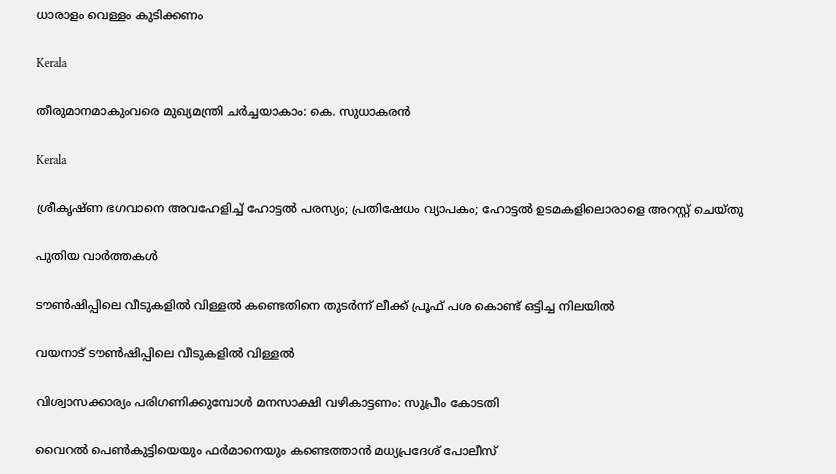ധാരാളം വെള്ളം കുടിക്കണം

Kerala

തീരുമാനമാകുംവരെ മുഖ്യമന്ത്രി ചര്‍ച്ചയാകാം: കെ. സുധാകരന്‍

Kerala

ശ്രീകൃഷ്ണ ഭഗവാനെ അവഹേളിച്ച് ഹോട്ടല്‍ പരസ്യം; പ്രതിഷേധം വ്യാപകം; ഹോട്ടല്‍ ഉടമകളിലൊരാളെ അറസ്റ്റ് ചെയ്തു

പുതിയ വാര്‍ത്തകള്‍

ടൗണ്‍ഷിപ്പിലെ വീടുകളില്‍ വിള്ളല്‍ കണ്ടെതിനെ തുടര്‍ന്ന് ലീക്ക് പ്രൂഫ് പശ കൊണ്ട് ഒട്ടിച്ച നിലയില്‍

വയനാട് ടൗണ്‍ഷിപ്പിലെ വീടുകളില്‍ വിള്ളല്‍

വിശ്വാസക്കാര്യം പരിഗണിക്കുമ്പോള്‍ മനസാക്ഷി വഴികാട്ടണം: സുപ്രീം കോടതി

വൈറല്‍ പെണ്‍കുട്ടിയെയും ഫര്‍മാനെയും കണ്ടെത്താന്‍ മധ്യപ്രദേശ് പോലീസ്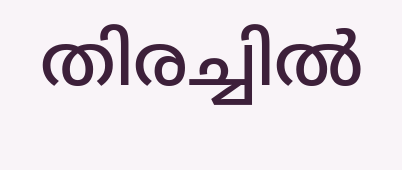തിരച്ചില്‍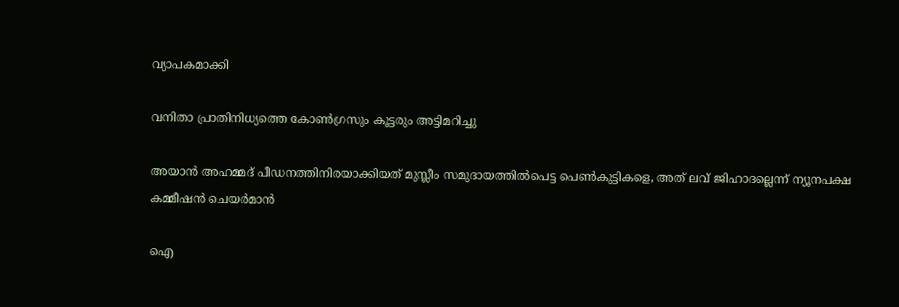വ്യാപകമാക്കി

വനിതാ പ്രാതിനിധ്യത്തെ കോണ്‍ഗ്രസും കൂട്ടരും അട്ടിമറിച്ചു

അയാൻ അഹമ്മദ് പീഡനത്തിനിരയാക്കിയത് മുസ്ലീം സമുദായത്തിൽപെട്ട പെൺകുട്ടികളെ, അത് ലവ് ജിഹാദല്ലെന്ന് ന്യൂനപക്ഷ കമ്മീഷൻ ചെയർമാൻ

ഐ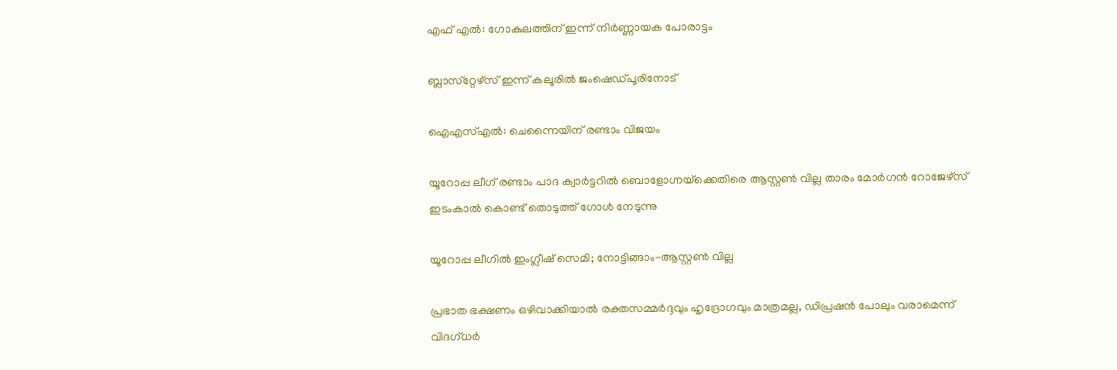എഫ് എല്‍: ഗോകുലത്തിന് ഇന്ന് നിര്‍ണ്ണായക പോരാട്ടം

ബ്ലാസ്‌റ്റേഴ്‌സ് ഇന്ന് കലൂരില്‍ ജംഷെഡ്പൂരിനോട്

ഐഎസ്എല്‍: ചെന്നൈയിന് രണ്ടാം വിജയം

യൂറോപ്പ ലീഗ് രണ്ടാം പാദ ക്വാര്‍ട്ടറില്‍ ബൊളോഗ്നയ്‌ക്കെതിരെ ആസ്റ്റണ്‍ വില്ല താരം മോര്‍ഗന്‍ റോജേഴ്‌സ് ഇടംകാല്‍ കൊണ്ട് തൊടുത്ത് ഗോള്‍ നേടുന്നു

യൂറോപ്പ ലീഗില്‍ ഇംഗ്ലീഷ് സെമി; നോട്ടിങ്ങാം-ആസ്റ്റണ്‍ വില്ല

പ്രഭാത ഭക്ഷണം ഒഴിവാക്കിയാൽ രക്തസമ്മർദ്ദവും ഹൃദ്രോഗവും മാത്രമല്ല, ഡിപ്രഷൻ പോലും വരാമെന്ന് വിദഗ്ധർ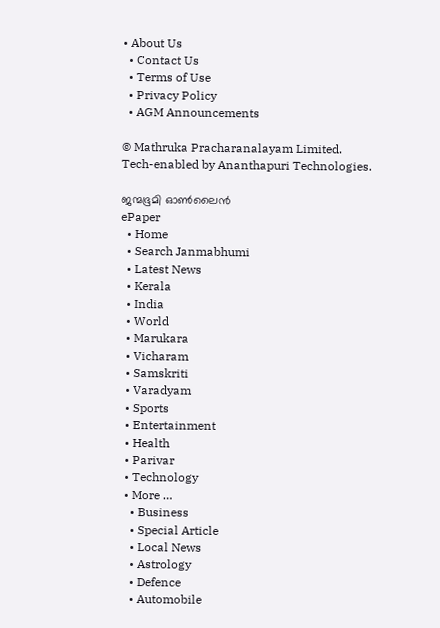• About Us
  • Contact Us
  • Terms of Use
  • Privacy Policy
  • AGM Announcements

© Mathruka Pracharanalayam Limited.
Tech-enabled by Ananthapuri Technologies.

ജന്മഭൂമി ഓണ്‍ലൈന്‍
ePaper
  • Home
  • Search Janmabhumi
  • Latest News
  • Kerala
  • India
  • World
  • Marukara
  • Vicharam
  • Samskriti
  • Varadyam
  • Sports
  • Entertainment
  • Health
  • Parivar
  • Technology
  • More …
    • Business
    • Special Article
    • Local News
    • Astrology
    • Defence
    • Automobile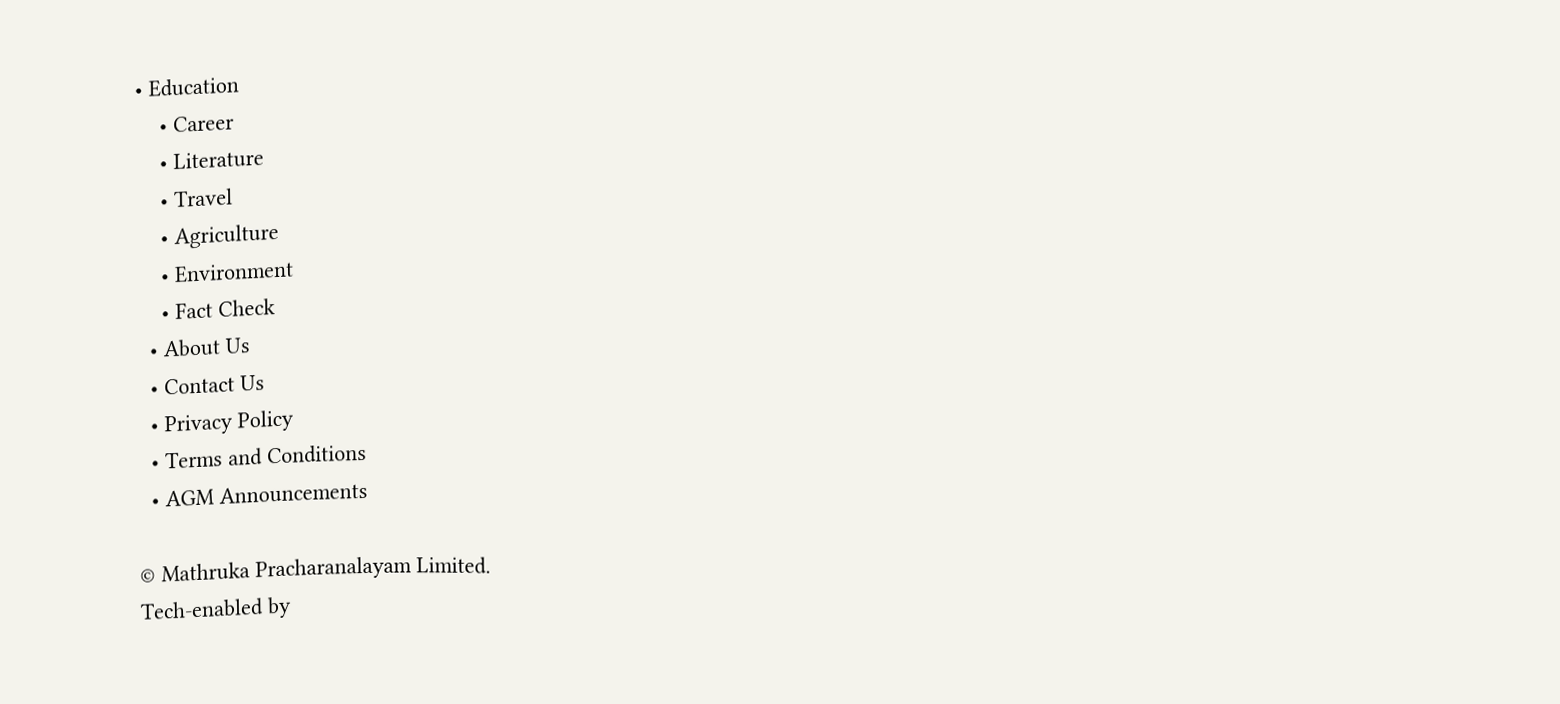• Education
    • Career
    • Literature
    • Travel
    • Agriculture
    • Environment
    • Fact Check
  • About Us
  • Contact Us
  • Privacy Policy
  • Terms and Conditions
  • AGM Announcements

© Mathruka Pracharanalayam Limited.
Tech-enabled by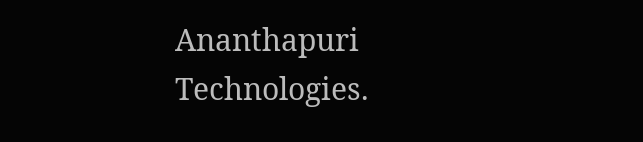Ananthapuri Technologies.